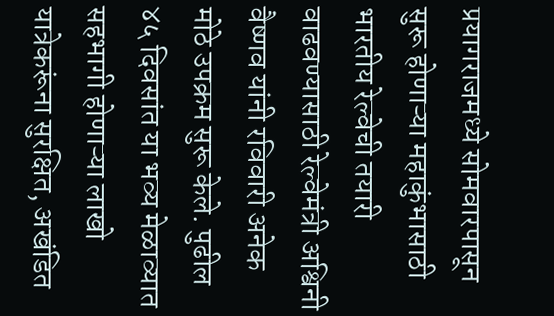प्रयागराजमध्ये सोमवारपासून सुरू होणाऱ्या महाकुंभासाठी भारतीय रेल्वेची तयारी वाढवण्यासाठी रेल्वेमंत्री अश्विनी वैष्णव यांनी रविवारी अनेक मोठे उपक्रम सुरू केले. पुढील ४५ दिवसांत या भव्य मेळाव्यात सहभागी होणाऱ्या लाखो यात्रेकरूंना सुरक्षित, अखंडित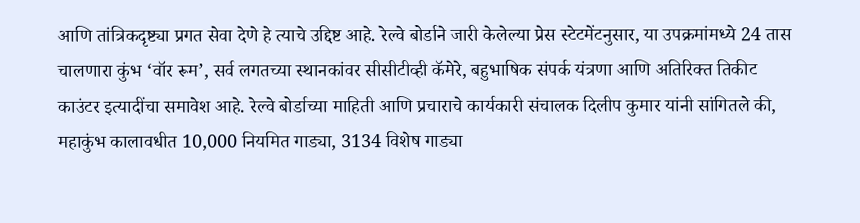आणि तांत्रिकदृष्ट्या प्रगत सेवा देणे हे त्याचे उद्दिष्ट आहे. रेल्वे बोर्डाने जारी केलेल्या प्रेस स्टेटमेंटनुसार, या उपक्रमांमध्ये 24 तास चालणारा कुंभ ‘वॉर रूम’, सर्व लगतच्या स्थानकांवर सीसीटीव्ही कॅमेरे, बहुभाषिक संपर्क यंत्रणा आणि अतिरिक्त तिकीट काउंटर इत्यादींचा समावेश आहे. रेल्वे बोर्डाच्या माहिती आणि प्रचाराचे कार्यकारी संचालक दिलीप कुमार यांनी सांगितले की, महाकुंभ कालावधीत 10,000 नियमित गाड्या, 3134 विशेष गाड्या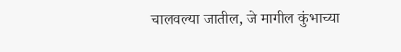चालवल्या जातील, जे मागील कुंभाच्या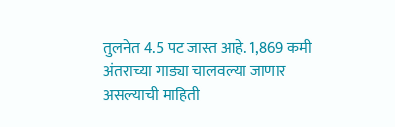तुलनेत 4.5 पट जास्त आहे. 1,869 कमी अंतराच्या गाड्या चालवल्या जाणार असल्याची माहिती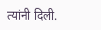त्यांनी दिली.